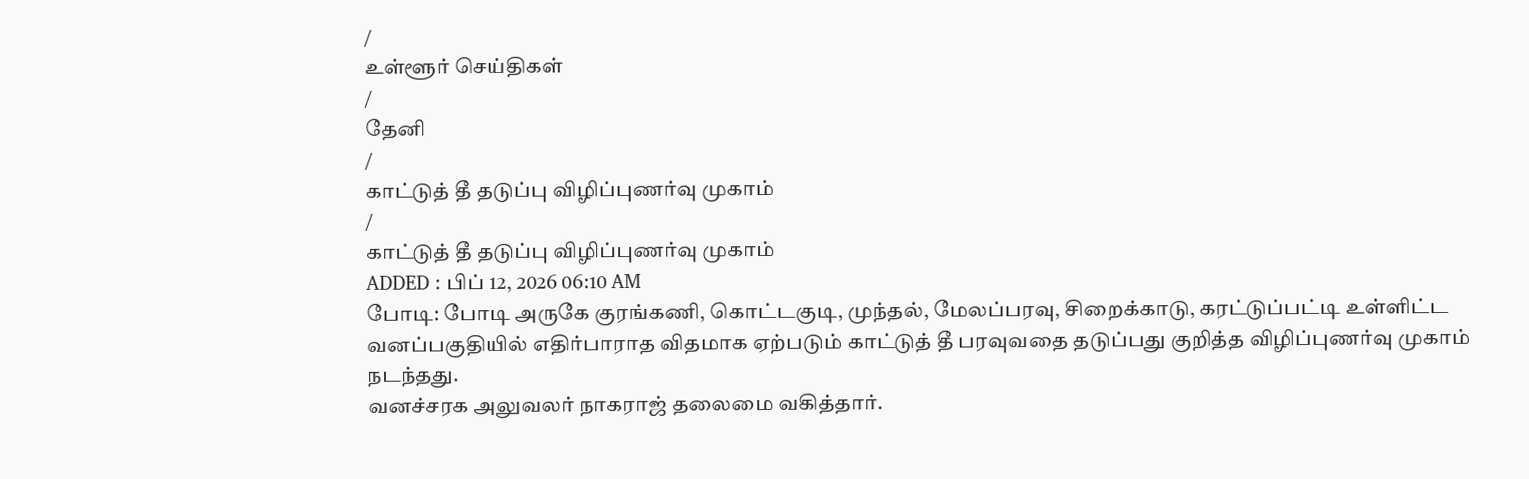/
உள்ளூர் செய்திகள்
/
தேனி
/
காட்டுத் தீ தடுப்பு விழிப்புணர்வு முகாம்
/
காட்டுத் தீ தடுப்பு விழிப்புணர்வு முகாம்
ADDED : பிப் 12, 2026 06:10 AM
போடி: போடி அருகே குரங்கணி, கொட்டகுடி, முந்தல், மேலப்பரவு, சிறைக்காடு, கரட்டுப்பட்டி உள்ளிட்ட வனப்பகுதியில் எதிர்பாராத விதமாக ஏற்படும் காட்டுத் தீ பரவுவதை தடுப்பது குறித்த விழிப்புணர்வு முகாம் நடந்தது.
வனச்சரக அலுவலர் நாகராஜ் தலைமை வகித்தார்.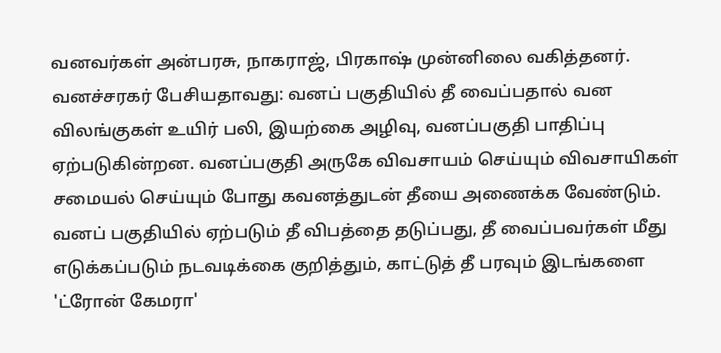வனவர்கள் அன்பரசு, நாகராஜ், பிரகாஷ் முன்னிலை வகித்தனர்.
வனச்சரகர் பேசியதாவது: வனப் பகுதியில் தீ வைப்பதால் வன விலங்குகள் உயிர் பலி, இயற்கை அழிவு, வனப்பகுதி பாதிப்பு ஏற்படுகின்றன. வனப்பகுதி அருகே விவசாயம் செய்யும் விவசாயிகள் சமையல் செய்யும் போது கவனத்துடன் தீயை அணைக்க வேண்டும்.
வனப் பகுதியில் ஏற்படும் தீ விபத்தை தடுப்பது, தீ வைப்பவர்கள் மீது எடுக்கப்படும் நடவடிக்கை குறித்தும், காட்டுத் தீ பரவும் இடங்களை 'ட்ரோன் கேமரா'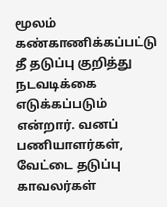மூலம் கண்காணிக்கப்பட்டு தீ தடுப்பு குறித்து நடவடிக்கை எடுக்கப்படும் என்றார். வனப் பணியாளர்கள், வேட்டை தடுப்பு காவலர்கள்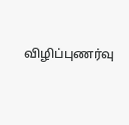விழிப்புணர்வு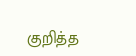குறித்த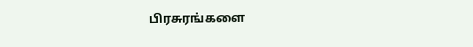பிரசுரங்களை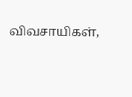விவசாயிகள்,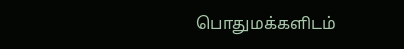பொதுமக்களிடம்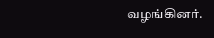வழங்கினர்.